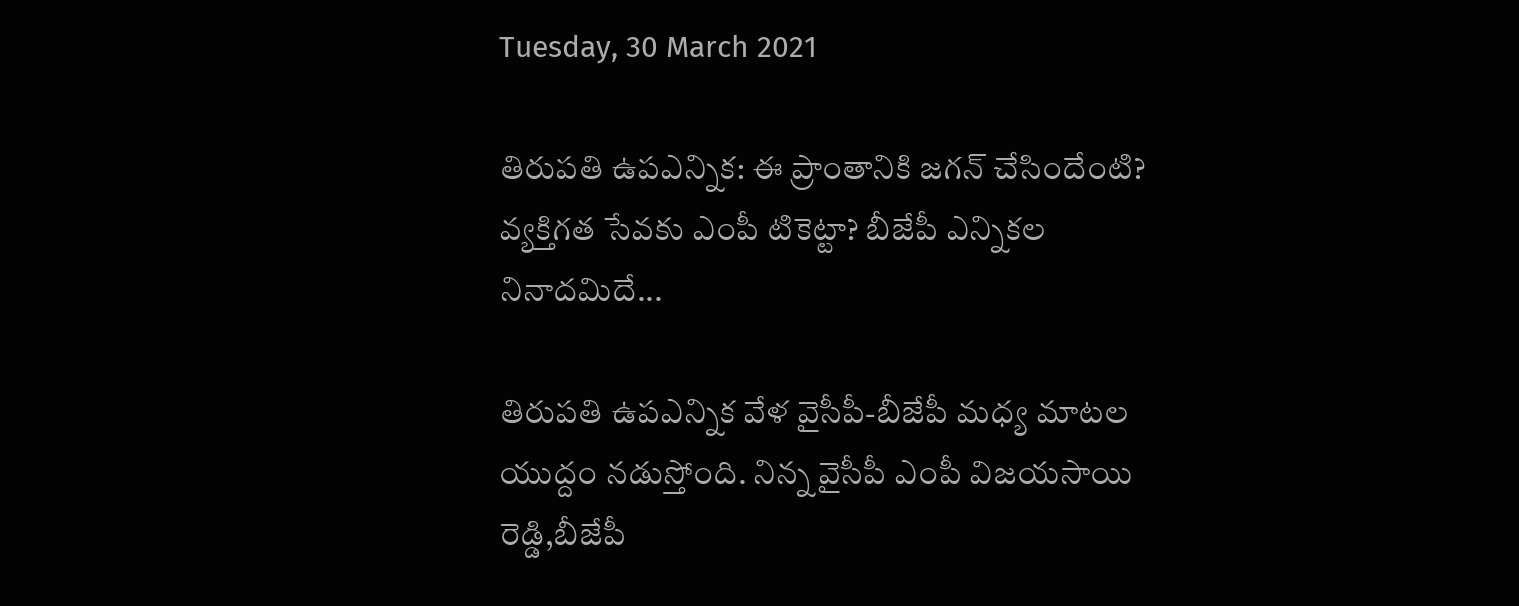Tuesday, 30 March 2021

తిరుపతి ఉపఎన్నిక: ఈ ప్రాంతానికి జగన్ చేసిందేంటి? వ్యక్తిగత సేవకు ఎంపీ టికెట్టా? బీజేపీ ఎన్నికల నినాదమిదే...

తిరుపతి ఉపఎన్నిక వేళ వైసీపీ-బీజేపీ మధ్య మాటల యుద్దం నడుస్తోంది. నిన్న వైసీపీ ఎంపీ విజయసాయి రెడ్డి,బీజేపీ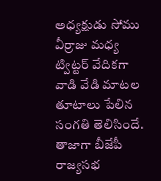అధ్యక్షుడు సోము వీర్రాజు మధ్య ట్విట్టర్ వేదికగా వాడి వేడి మాటల తూటాలు పేలిన సంగతి తెలిసిందే. తాజాగా బీజేపీ రాజ్యసభ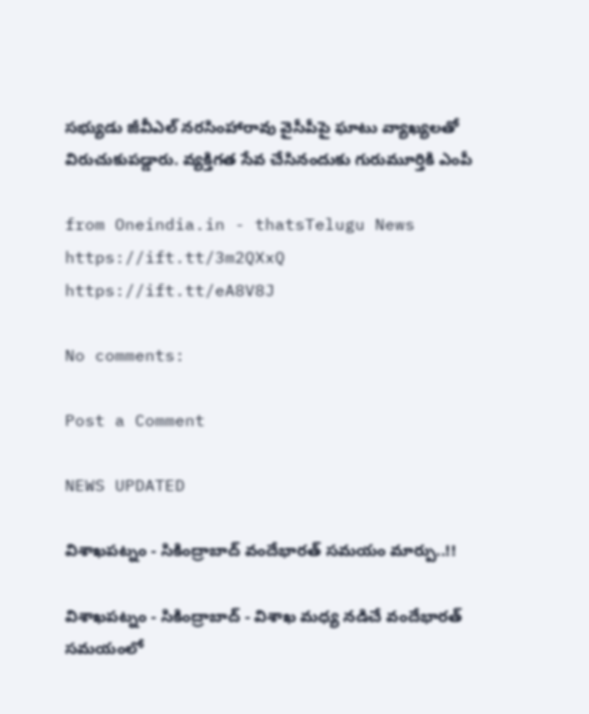సభ్యుడు జీవీఎల్ నరసింహారావు వైసీపీపై ఘాటు వ్యాఖ్యలతో విరుచుకుపడ్డారు. వ్యక్తిగత సేవ చేసినందుకు గురుమూర్తికి ఎంపీ

from Oneindia.in - thatsTelugu News https://ift.tt/3m2QXxQ
https://ift.tt/eA8V8J

No comments:

Post a Comment

NEWS UPDATED

విశాఖపట్నం - సికింద్రాబాద్ వందేభారత్ సమయం మార్పు..!!

విశాఖపట్నం - సికింద్రాబాద్ - విశాఖ మధ్య నడిచే వందేభారత్ సమయంలో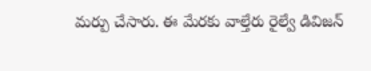మర్పు చేసారు. ఈ మేరకు వాల్తేరు రైల్వే డివిజన్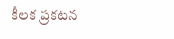కీలక ప్రకటన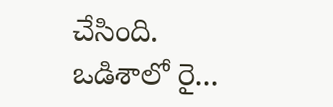చేసింది. ఒడిశాలో రై...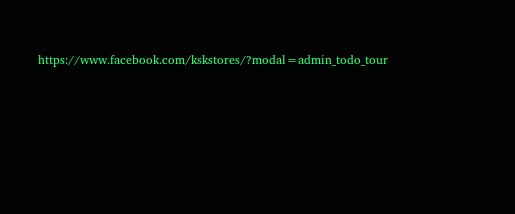https://www.facebook.com/kskstores/?modal=admin_todo_tour